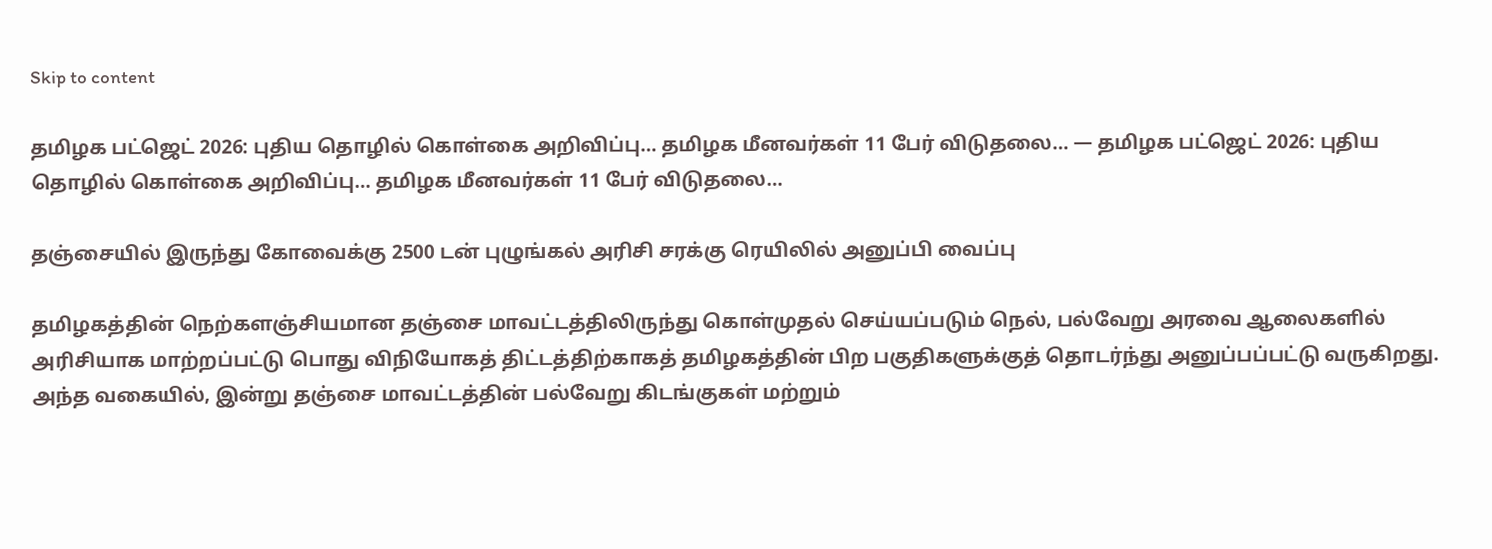Skip to content

தமிழக பட்ஜெட் 2026: புதிய தொழில் கொள்கை அறிவிப்பு… தமிழக மீனவர்கள் 11 பேர் விடுதலை… — தமிழக பட்ஜெட் 2026: புதிய தொழில் கொள்கை அறிவிப்பு… தமிழக மீனவர்கள் 11 பேர் விடுதலை…

தஞ்சையில் இருந்து கோவைக்கு 2500 டன் புழுங்கல் அரிசி சரக்கு ரெயிலில் அனுப்பி வைப்பு

தமிழகத்தின் நெற்களஞ்சியமான தஞ்சை மாவட்டத்திலிருந்து கொள்முதல் செய்யப்படும் நெல், பல்வேறு அரவை ஆலைகளில் அரிசியாக மாற்றப்பட்டு பொது விநியோகத் திட்டத்திற்காகத் தமிழகத்தின் பிற பகுதிகளுக்குத் தொடர்ந்து அனுப்பப்பட்டு வருகிறது. அந்த வகையில், இன்று தஞ்சை மாவட்டத்தின் பல்வேறு கிடங்குகள் மற்றும்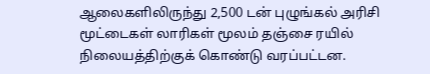ஆலைகளிலிருந்து 2,500 டன் புழுங்கல் அரிசி மூட்டைகள் லாரிகள் மூலம் தஞ்சை ரயில் நிலையத்திற்குக் கொண்டு வரப்பட்டன.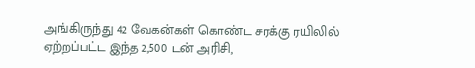அங்கிருந்து 42 வேகன்கள் கொண்ட சரக்கு ரயிலில் ஏற்றப்பட்ட இந்த 2,500 டன் அரிசி,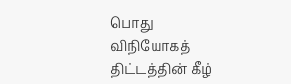பொது விநியோகத் திட்டத்தின் கீழ்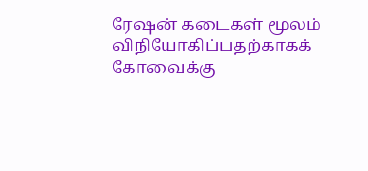ரேஷன் கடைகள் மூலம் விநியோகிப்பதற்காகக் கோவைக்கு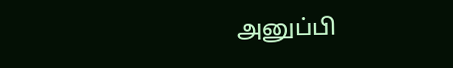அனுப்பி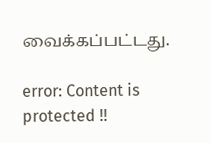வைக்கப்பட்டது.

error: Content is protected !!